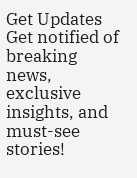Get Updates
Get notified of breaking news, exclusive insights, and must-see stories!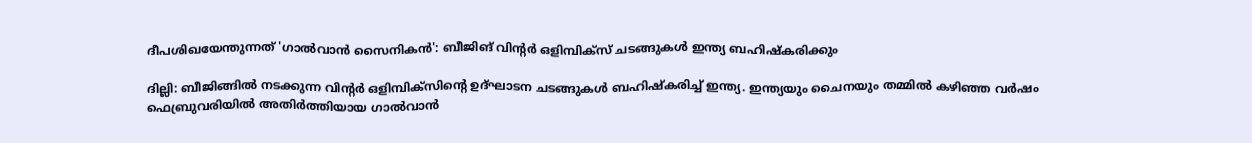ദീപശിഖയേന്തുന്നത് 'ഗാല്‍വാന്‍ സൈനികന്‍': ബീജിങ് വിന്റർ ഒളിമ്പിക്സ് ചടങ്ങുകള്‍ ഇന്ത്യ ബഹിഷ്കരിക്കും

ദില്ലി: ബീജിങ്ങില്‍ നടക്കുന്ന വിന്റർ ഒളിമ്പിക്സിന്റെ ഉദ്ഘാടന ചടങ്ങുകള്‍ ബഹിഷ്കരിച്ച് ഇന്ത്യ. ഇന്ത്യയും ചൈനയും തമ്മില്‍ കഴിഞ്ഞ വർഷം ഫെബ്രുവരിയില്‍ അതിർത്തിയായ ഗാല്‍വാന്‍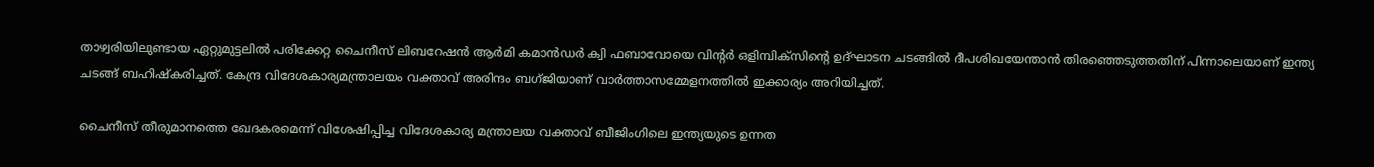താഴ്വരിയിലുണ്ടായ ഏറ്റുമുട്ടലിൽ പരിക്കേറ്റ ചൈനീസ് ലിബറേഷന്‍ ആര്‍മി കമാന്‍ഡര്‍ ക്വി ഫബാവോയെ വിന്റർ ഒളിമ്പിക്സിന്റെ ഉദ്ഘാടന ചടങ്ങില്‍ ദീപശിഖയേന്താന്‍ തിരഞ്ഞെടുത്തതിന് പിന്നാലെയാണ് ഇന്ത്യ ചടങ്ങ് ബഹിഷ്‌കരിച്ചത്. കേന്ദ്ര വിദേശകാര്യമന്ത്രാലയം വക്താവ് അരിന്ദം ബഗ്ജിയാണ് വാർത്താസമ്മേളനത്തിൽ ഇക്കാര്യം അറിയിച്ചത്.

ചൈനീസ് തീരുമാനത്തെ ഖേദകരമെന്ന് വിശേഷിപ്പിച്ച വിദേശകാര്യ മന്ത്രാലയ വക്താവ് ബീജിംഗിലെ ഇന്ത്യയുടെ ഉന്നത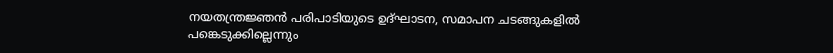നയതന്ത്രജ്ഞൻ പരിപാടിയുടെ ഉദ്ഘാടന, സമാപന ചടങ്ങുകളിൽ പങ്കെടുക്കില്ലെന്നും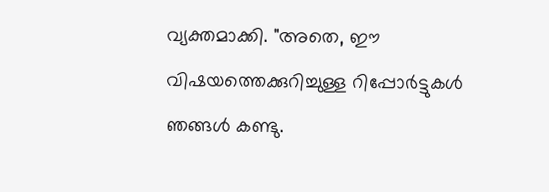വ്യക്തമാക്കി. "അതെ, ഈ വിഷയത്തെക്കുറിച്ചുള്ള റിപ്പോർട്ടുകൾ ഞങ്ങൾ കണ്ടു.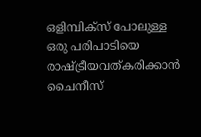ഒളിമ്പിക്‌സ് പോലുള്ള ഒരു പരിപാടിയെ രാഷ്ട്രീയവത്കരിക്കാൻ ചൈനീസ്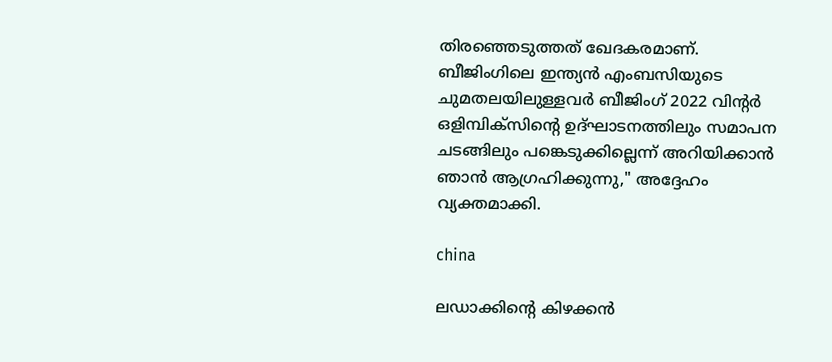തിരഞ്ഞെടുത്തത് ഖേദകരമാണ്. ബീജിംഗിലെ ഇന്ത്യൻ എംബസിയുടെ ചുമതലയിലുള്ളവർ ബീജിംഗ് 2022 വിന്റർ ഒളിമ്പിക്‌സിന്റെ ഉദ്ഘാടനത്തിലും സമാപന ചടങ്ങിലും പങ്കെടുക്കില്ലെന്ന് അറിയിക്കാൻ ഞാൻ ആഗ്രഹിക്കുന്നു," അദ്ദേഹം വ്യക്തമാക്കി.

china

ലഡാക്കിന്റെ കിഴക്കൻ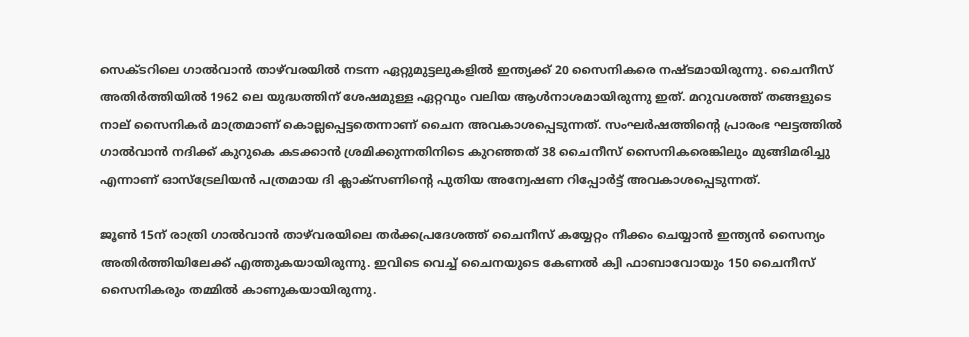സെക്ടറിലെ ഗാൽവാൻ താഴ്‌വരയിൽ നടന്ന ഏറ്റുമുട്ടലുകളിൽ ഇന്ത്യക്ക് 20 സൈനികരെ നഷ്ടമായിരുന്നു. ചൈനീസ് അതിർത്തിയില്‍ 1962 ലെ യുദ്ധത്തിന് ശേഷമുള്ള ഏറ്റവും വലിയ ആള്‍നാശമായിരുന്നു ഇത്. മറുവശത്ത് തങ്ങളുടെ നാല് സൈനികർ മാത്രമാണ് കൊല്ലപ്പെട്ടതെന്നാണ് ചൈന അവകാശപ്പെടുന്നത്. സംഘർഷത്തിന്റെ പ്രാരംഭ ഘട്ടത്തിൽ ഗാൽവാൻ നദിക്ക് കുറുകെ കടക്കാൻ ശ്രമിക്കുന്നതിനിടെ കുറഞ്ഞത് 38 ചൈനീസ് സൈനികരെങ്കിലും മുങ്ങിമരിച്ചു എന്നാണ് ഓസ്‌ട്രേലിയൻ പത്രമായ ദി ക്ലാക്‌സണിന്റെ പുതിയ അന്വേഷണ റിപ്പോർട്ട് അവകാശപ്പെടുന്നത്.

ജൂൺ 15ന് രാത്രി ഗാൽവാൻ താഴ്‌വരയിലെ തർക്കപ്രദേശത്ത് ചൈനീസ് കയ്യേറ്റം നീക്കം ചെയ്യാന്‍ ഇന്ത്യൻ സൈന്യം അതിർത്തിയിലേക്ക് എത്തുകയായിരുന്നു. ഇവിടെ വെച്ച് ചൈനയുടെ കേണൽ ക്വി ഫാബാവോയും 150 ചൈനീസ് സൈനികരും തമ്മില്‍ കാണുകയായിരുന്നു.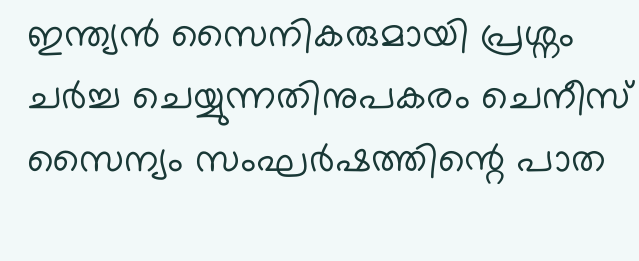ഇന്ത്യൻ സൈനികരുമായി പ്രശ്നം ചർച്ച ചെയ്യുന്നതിനുപകരം ചെനീസ് സൈന്യം സംഘർഷത്തിന്റെ പാത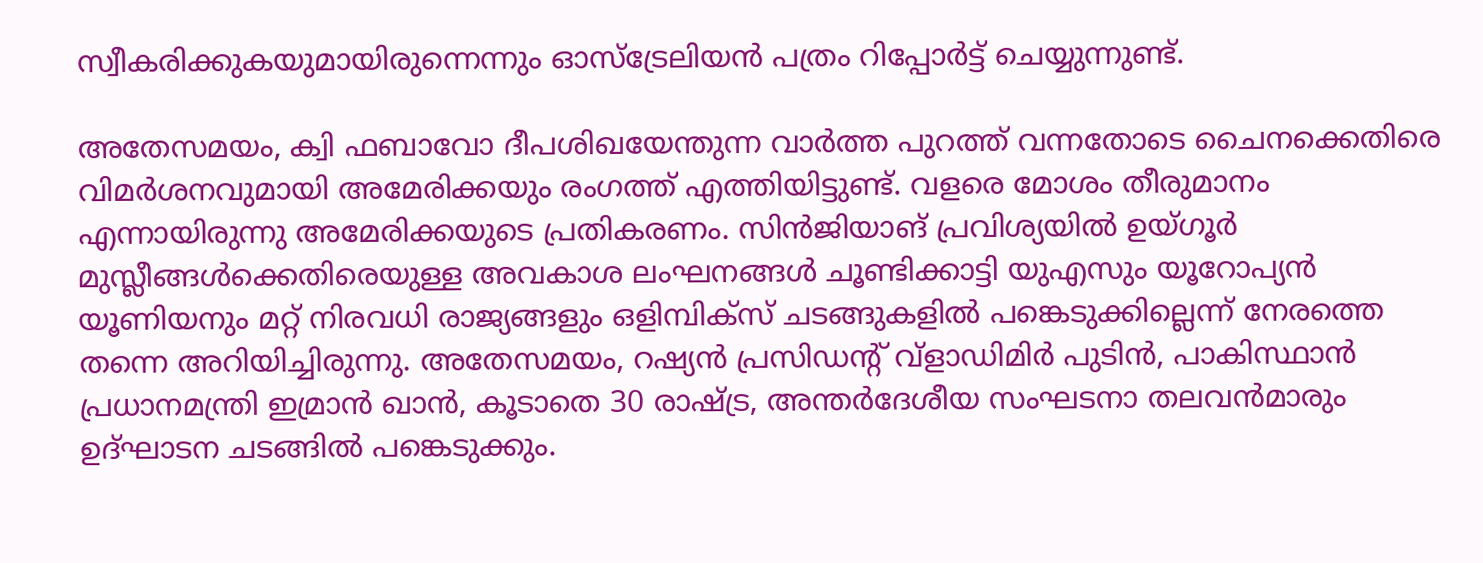സ്വീകരിക്കുകയുമായിരുന്നെന്നും ഓസ്ട്രേലിയന്‍ പത്രം റിപ്പോർട്ട് ചെയ്യുന്നുണ്ട്.

അതേസമയം, ക്വി ഫബാവോ ദീപശിഖയേന്തുന്ന വാര്‍ത്ത പുറത്ത് വന്നതോടെ ചൈനക്കെതിരെ വിമർശനവുമായി അമേരിക്കയും രംഗത്ത് എത്തിയിട്ടുണ്ട്. വളരെ മോശം തീരുമാനം എന്നായിരുന്നു അമേരിക്കയുടെ പ്രതികരണം. സിൻജിയാങ് പ്രവിശ്യയിൽ ഉയ്ഗൂർ മുസ്ലീങ്ങൾക്കെതിരെയുള്ള അവകാശ ലംഘനങ്ങൾ ചൂണ്ടിക്കാട്ടി യുഎസും യൂറോപ്യൻ യൂണിയനും മറ്റ് നിരവധി രാജ്യങ്ങളും ഒളിമ്പിക്സ് ചടങ്ങുകളിൽ പങ്കെടുക്കില്ലെന്ന് നേരത്തെ തന്നെ അറിയിച്ചിരുന്നു. അതേസമയം, റഷ്യൻ പ്രസിഡന്റ് വ്‌ളാഡിമിർ പുടിൻ, പാകിസ്ഥാൻ പ്രധാനമന്ത്രി ഇമ്രാൻ ഖാൻ, കൂടാതെ 30 രാഷ്ട്ര, അന്തർദേശീയ സംഘടനാ തലവൻമാരും ഉദ്ഘാടന ചടങ്ങിൽ പങ്കെടുക്കും.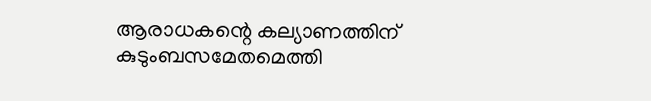ആരാധകന്റെ കല്യാണത്തിന് കുടുംബസമേതമെത്തി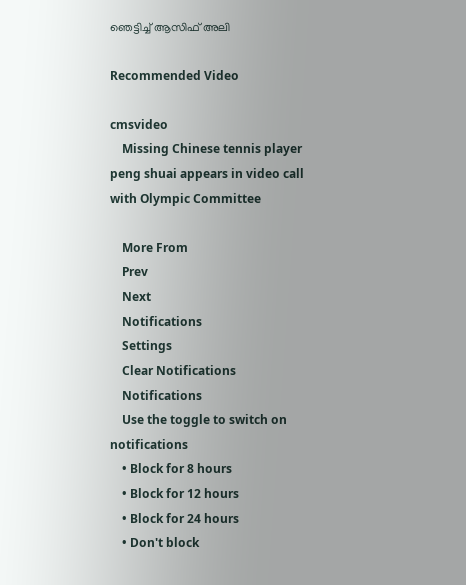ഞെട്ടിച്ച് ആസിഫ് അലി

Recommended Video

cmsvideo
    Missing Chinese tennis player peng shuai appears in video call with Olympic Committee

    More From
    Prev
    Next
    Notifications
    Settings
    Clear Notifications
    Notifications
    Use the toggle to switch on notifications
    • Block for 8 hours
    • Block for 12 hours
    • Block for 24 hours
    • Don't block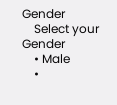Gender
    Select your Gender
    • Male
    •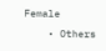Female
    • Others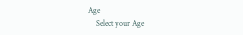Age
    Select your Age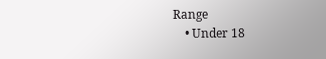Range
    • Under 18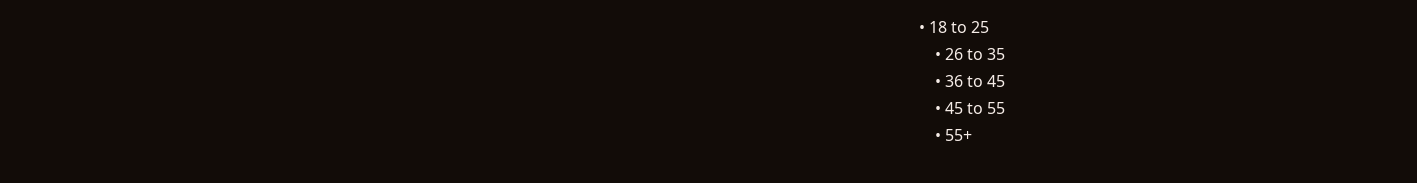• 18 to 25
    • 26 to 35
    • 36 to 45
    • 45 to 55
    • 55+